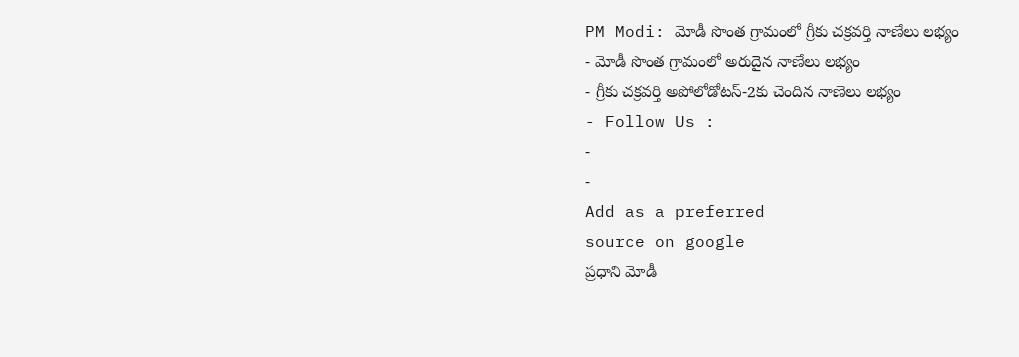PM Modi: మోడీ సొంత గ్రామంలో గ్రీకు చక్రవర్తి నాణేలు లభ్యం
- మోడీ సొంత గ్రామంలో అరుదైన నాణేలు లభ్యం
- గ్రీకు చక్రవర్తి అపోలోడోటస్-2కు చెందిన నాణెలు లభ్యం
- Follow Us :
-
-
Add as a preferred
source on google
ప్రధాని మోడీ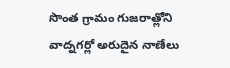సొంత గ్రామం గుజరాత్లోని వాద్నగర్లో అరుదైన నాణేలు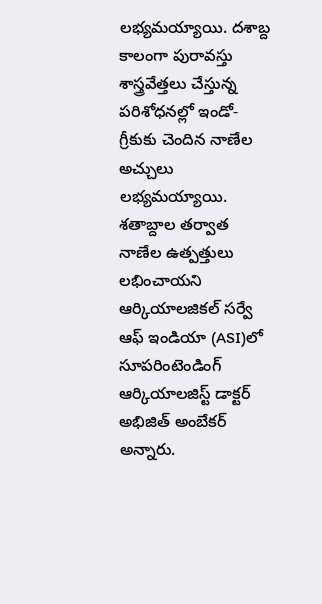లభ్యమయ్యాయి. దశాబ్ద కాలంగా పురావస్తు శాస్త్రవేత్తలు చేస్తున్న పరిశోధనల్లో ఇండో-గ్రీకుకు చెందిన నాణేల అచ్చులు లభ్యమయ్యాయి. శతాబ్దాల తర్వాత నాణేల ఉత్పత్తులు లభించాయని ఆర్కియాలజికల్ సర్వే ఆఫ్ ఇండియా (ASI)లో సూపరింటెండింగ్ ఆర్కియాలజిస్ట్ డాక్టర్ అభిజిత్ అంబేకర్ అన్నారు.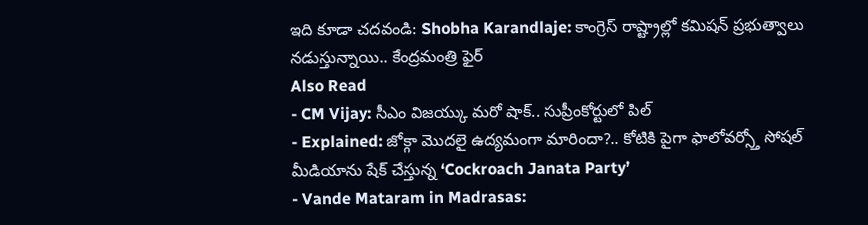ఇది కూడా చదవండి: Shobha Karandlaje: కాంగ్రెస్ రాష్ట్రాల్లో కమిషన్ ప్రభుత్వాలు నడుస్తున్నాయి.. కేంద్రమంత్రి ఫైర్
Also Read
- CM Vijay: సీఎం విజయ్కు మరో షాక్.. సుప్రీంకోర్టులో పిల్
- Explained: జోక్గా మొదలై ఉద్యమంగా మారిందా?.. కోటికి పైగా ఫాలోవర్స్తో సోషల్ మీడియాను షేక్ చేస్తున్న ‘Cockroach Janata Party’
- Vande Mataram in Madrasas: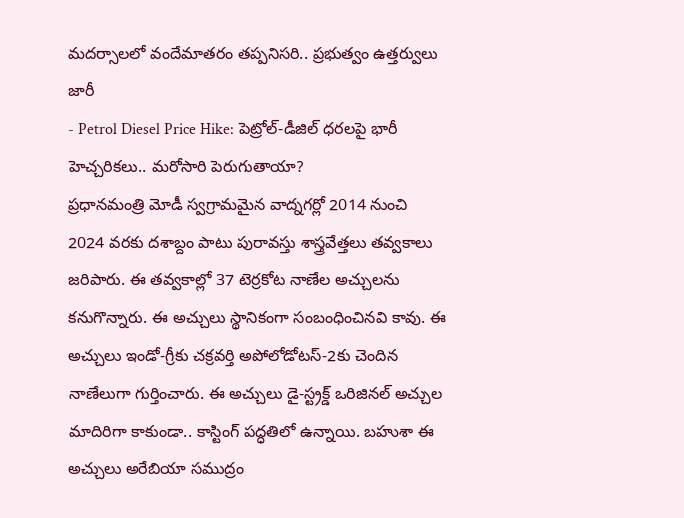మదర్సాలలో వందేమాతరం తప్పనిసరి.. ప్రభుత్వం ఉత్తర్వులు జారీ
- Petrol Diesel Price Hike: పెట్రోల్-డీజిల్ ధరలపై భారీ హెచ్చరికలు.. మరోసారి పెరుగుతాయా?
ప్రధానమంత్రి మోడీ స్వగ్రామమైన వాద్నగర్లో 2014 నుంచి 2024 వరకు దశాబ్దం పాటు పురావస్తు శాస్త్రవేత్తలు తవ్వకాలు జరిపారు. ఈ తవ్వకాల్లో 37 టెర్రకోట నాణేల అచ్చులను కనుగొన్నారు. ఈ అచ్చులు స్థానికంగా సంబంధించినవి కావు. ఈ అచ్చులు ఇండో-గ్రీకు చక్రవర్తి అపోలోడోటస్-2కు చెందిన నాణేలుగా గుర్తించారు. ఈ అచ్చులు డై-స్ట్రక్డ్ ఒరిజినల్ అచ్చుల మాదిరిగా కాకుండా.. కాస్టింగ్ పద్ధతిలో ఉన్నాయి. బహుశా ఈ అచ్చులు అరేబియా సముద్రం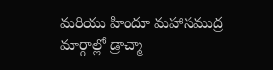మరియు హిందూ మహాసముద్ర మార్గాల్లో డ్రాచ్మా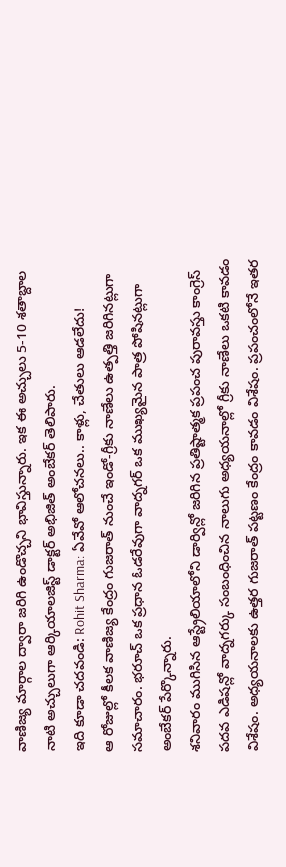వాణిజ్య మార్గాల ద్వారా జరిగి ఉండొచ్చని భావిస్తున్నారు. ఇక ఈ అచ్చులు 5-10 శతాబ్దాల నాటి అచ్చులుగా ఆర్కియాలజిస్ట్ డాక్టర్ అభిజిత్ అంబేకర్ తెలిపారు.
ఇది కూడా చదవండి: Rohit Sharma: ఏవేవో ఆలోచనలు.. కాళ్లు, చేతులు ఆడలేదు!
ఆ రోజుల్లో కీలక వాణిజ్య కేంద్రం గుజరాత్ నుంచే ఇండో-గ్రీకు నాణేలు ఉత్పత్తి జరిగినట్లుగా సమాచారం. భరూచ్ ఒక ప్రధాన ఓడరేవుగా వాద్నగర్ ఒక ముఖ్యమైన పాత్ర పోషినట్లుగా అంబేకర్ పేర్కొన్నారు.
శనివారం ముగిసిన ఆస్ట్రేలియాలోని డార్విన్లో జరిగిన ప్రతిష్టాత్మక ప్రపంచ పురావస్తు కాంగ్రెస్ పదవ ఎడిషన్లో వాద్నగర్కు సంబంధించిన నాలుగు అధ్యయనాల్లో గ్రీకు నాణేలు ఒకటి కావడం విశేషం. అధ్యయనాలకు ఉత్తర గుజరాత్ పట్టణం కేంద్రం కావడం విశేషం. ప్రపంచంలోనే ఇతర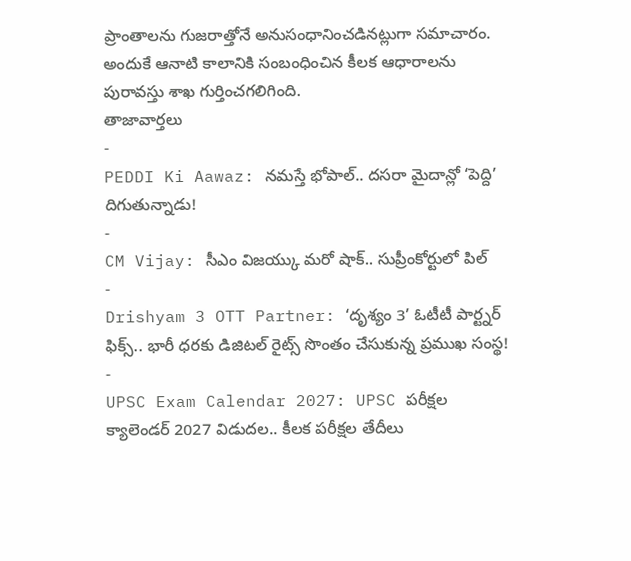ప్రాంతాలను గుజరాత్తోనే అనుసంధానించడినట్లుగా సమాచారం. అందుకే ఆనాటి కాలానికి సంబంధించిన కీలక ఆధారాలను పురావస్తు శాఖ గుర్తించగలిగింది.
తాజావార్తలు
-
PEDDI Ki Aawaz: నమస్తే భోపాల్.. దసరా మైదాన్లో ‘పెద్ది’ దిగుతున్నాడు!
-
CM Vijay: సీఎం విజయ్కు మరో షాక్.. సుప్రీంకోర్టులో పిల్
-
Drishyam 3 OTT Partner: ‘దృశ్యం 3’ ఓటీటీ పార్ట్నర్ ఫిక్స్.. భారీ ధరకు డిజిటల్ రైట్స్ సొంతం చేసుకున్న ప్రముఖ సంస్థ!
-
UPSC Exam Calendar 2027: UPSC పరీక్షల క్యాలెండర్ 2027 విడుదల.. కీలక పరీక్షల తేదీలు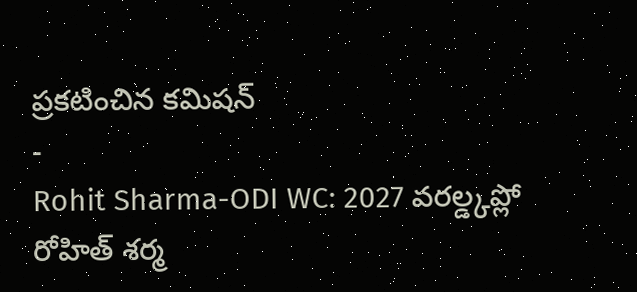ప్రకటించిన కమిషన్
-
Rohit Sharma-ODI WC: 2027 వరల్డ్కప్లో రోహిత్ శర్మ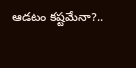ఆడటం కష్టమేనా?..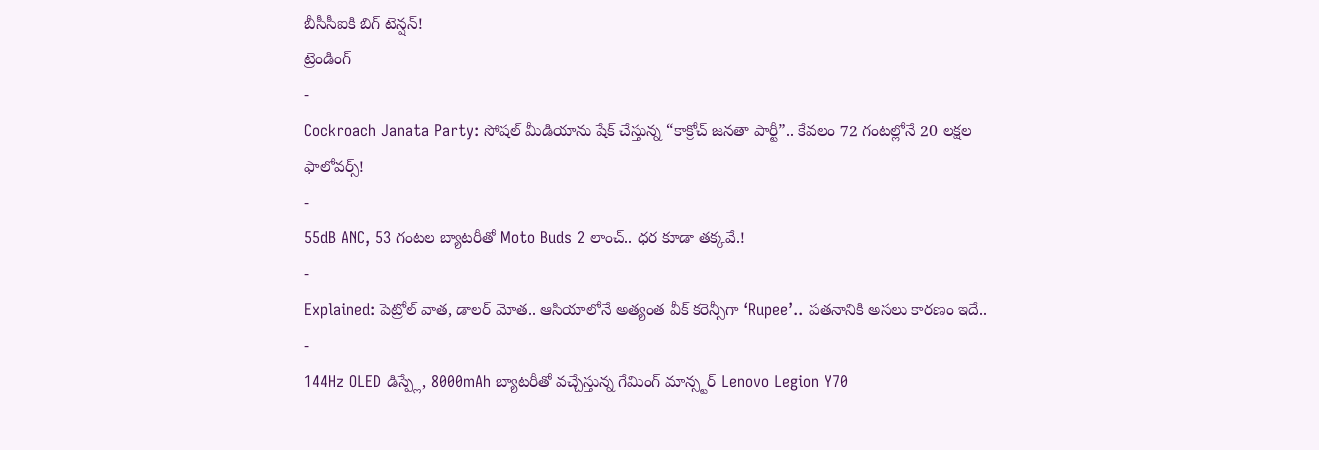బీసీసీఐకి బిగ్ టెన్షన్!
ట్రెండింగ్
-
Cockroach Janata Party: సోషల్ మీడియాను షేక్ చేస్తున్న “కాక్రోచ్ జనతా పార్టీ”.. కేవలం 72 గంటల్లోనే 20 లక్షల ఫాలోవర్స్!
-
55dB ANC, 53 గంటల బ్యాటరీతో Moto Buds 2 లాంచ్.. ధర కూడా తక్కవే.!
-
Explained: పెట్రోల్ వాత, డాలర్ మోత.. ఆసియాలోనే అత్యంత వీక్ కరెన్సీగా ‘Rupee’.. పతనానికి అసలు కారణం ఇదే..
-
144Hz OLED డిస్ప్లే, 8000mAh బ్యాటరీతో వచ్చేస్తున్న గేమింగ్ మాన్స్టర్ Lenovo Legion Y70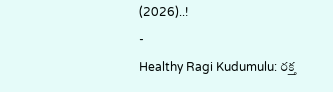(2026)..!
-
Healthy Ragi Kudumulu: రక్త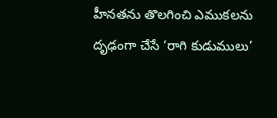హీనతను తొలగించి ఎముకలను దృఢంగా చేసే ‘రాగి కుడుములు’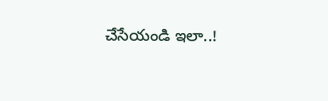చేసేయండి ఇలా..!